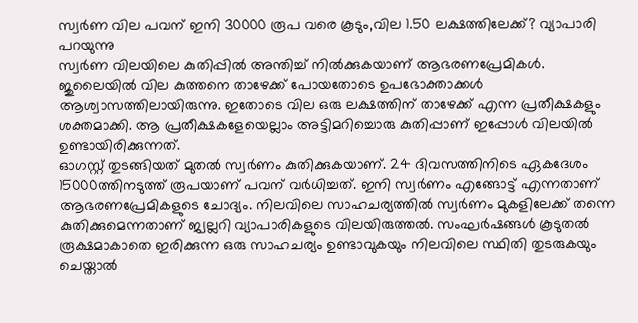സ്വർണ വില പവന് ഇനി 30000 രൂപ വരെ കൂടും,വില 1.50 ലക്ഷത്തിലേക്ക്? വ്യാപാരി പറയുന്നു
സ്വർണ വിലയിലെ കുതിപ്പിൽ അന്തിച്ച് നിൽക്കുകയാണ് ആഭരണപ്രേമികൾ. ജുലൈയിൽ വില കുത്തനെ താഴേക്ക് പോയതോടെ ഉപഭോക്താക്കൾ ആശ്വാസത്തിലായിരുന്നു. ഇതോടെ വില ഒരു ലക്ഷത്തിന് താഴേക്ക് എന്ന പ്രതീക്ഷകളും ശക്തമാക്കി. ആ പ്രതീക്ഷകളേയെല്ലാം അട്ടിമറിച്ചൊരു കുതിപ്പാണ് ഇപ്പോൾ വിലയിൽ ഉണ്ടായിരിക്കുന്നത്.
ഓഗസ്റ്റ് തുടങ്ങിയത് മുതൽ സ്വർണം കുതിക്കുകയാണ്. 24 ദിവസത്തിനിടെ ഏകദേശം 15000ത്തിനടുത്ത് രൂപയാണ് പവന് വർധിച്ചത്. ഇനി സ്വർണം എങ്ങോട്ട് എന്നതാണ് ആഭരണപ്രേമികളുടെ ചോദ്യം. നിലവിലെ സാഹചര്യത്തിൽ സ്വർണം മുകളിലേക്ക് തന്നെ കുതിക്കുമെന്നതാണ് ജ്വല്ലറി വ്യാപാരികളുടെ വിലയിരുത്തൽ. സംഘർഷങ്ങൾ കൂടുതൽ രൂക്ഷമാകാതെ ഇരിക്കുന്ന ഒരു സാഹചര്യം ഉണ്ടാവുകയും നിലവിലെ സ്ഥിതി തുടരുകയും ചെയ്താൽ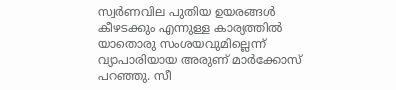സ്വർണവില പുതിയ ഉയരങ്ങൾ കീഴടക്കും എന്നുള്ള കാര്യത്തിൽ യാതൊരു സംശയവുമില്ലെന്ന് വ്യാപാരിയായ അരുണ് മാർക്കോസ് പറഞ്ഞു. സീ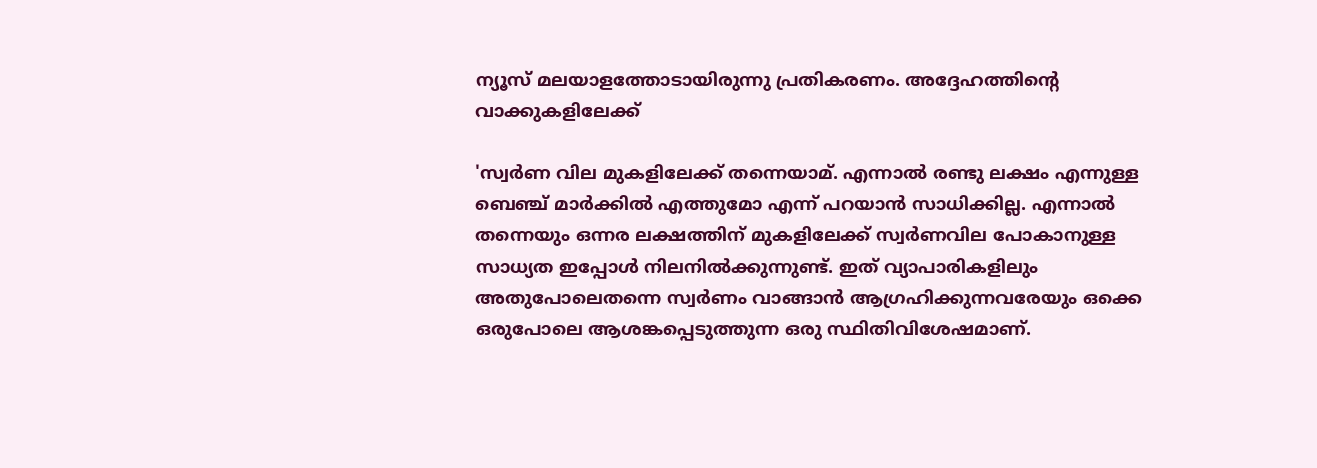ന്യൂസ് മലയാളത്തോടായിരുന്നു പ്രതികരണം. അദ്ദേഹത്തിൻ്റെ വാക്കുകളിലേക്ക്

'സ്വർണ വില മുകളിലേക്ക് തന്നെയാമ്. എന്നാൽ രണ്ടു ലക്ഷം എന്നുള്ള ബെഞ്ച് മാർക്കിൽ എത്തുമോ എന്ന് പറയാൻ സാധിക്കില്ല. എന്നാൽ തന്നെയും ഒന്നര ലക്ഷത്തിന് മുകളിലേക്ക് സ്വർണവില പോകാനുള്ള സാധ്യത ഇപ്പോൾ നിലനിൽക്കുന്നുണ്ട്. ഇത് വ്യാപാരികളിലും അതുപോലെതന്നെ സ്വർണം വാങ്ങാൻ ആഗ്രഹിക്കുന്നവരേയും ഒക്കെ ഒരുപോലെ ആശങ്കപ്പെടുത്തുന്ന ഒരു സ്ഥിതിവിശേഷമാണ്.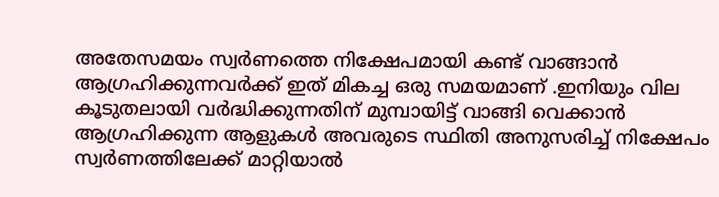അതേസമയം സ്വർണത്തെ നിക്ഷേപമായി കണ്ട് വാങ്ങാൻ ആഗ്രഹിക്കുന്നവർക്ക് ഇത് മികച്ച ഒരു സമയമാണ് .ഇനിയും വില കൂടുതലായി വർദ്ധിക്കുന്നതിന് മുമ്പായിട്ട് വാങ്ങി വെക്കാൻ ആഗ്രഹിക്കുന്ന ആളുകൾ അവരുടെ സ്ഥിതി അനുസരിച്ച് നിക്ഷേപം സ്വർണത്തിലേക്ക് മാറ്റിയാൽ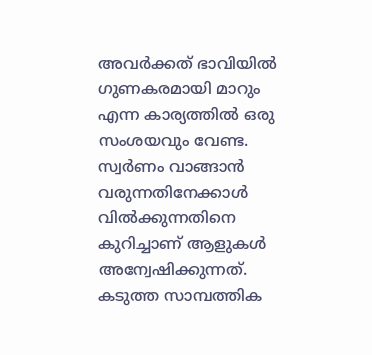അവർക്കത് ഭാവിയിൽ ഗുണകരമായി മാറും എന്ന കാര്യത്തിൽ ഒരു സംശയവും വേണ്ട.
സ്വർണം വാങ്ങാൻ വരുന്നതിനേക്കാൾ വിൽക്കുന്നതിനെ കുറിച്ചാണ് ആളുകൾ അന്വേഷിക്കുന്നത്. കടുത്ത സാമ്പത്തിക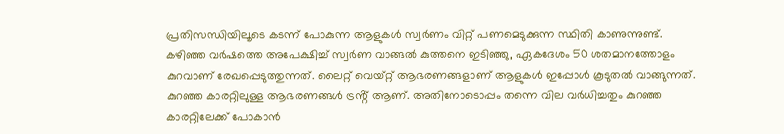പ്രതിസന്ധിയിലൂടെ കടന്ന് പോകുന്ന ആളുകൾ സ്വർണം വിറ്റ് പണമെടുക്കുന്ന സ്ഥിതി കാണുന്നുണ്ട്. കഴിഞ്ഞ വർഷത്തെ അപേക്ഷിച്ച് സ്വർണ വാങ്ങൽ കുത്തനെ ഇടിഞ്ഞു, ഏകദേശം 50 ശതമാനത്തോളം കുറവാണ് രേഖപ്പെടുത്തുന്നത്. ലൈറ്റ് വെയ്റ്റ് ആഭരണങ്ങളാണ് ആളുകൾ ഇപ്പോൾ കൂടുതൽ വാങ്ങുന്നത്. കുറഞ്ഞ കാരറ്റിലുള്ള ആഭരണങ്ങൾ ട്രൻ്റ് ആണ്. അതിനോടൊപ്പം തന്നെ വില വർധിച്ചതും കുറഞ്ഞ കാരറ്റിലേക്ക് പോകാൻ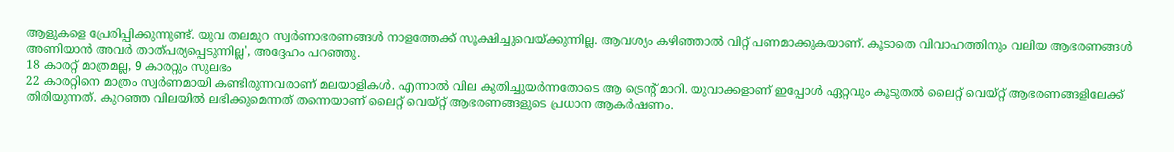ആളുകളെ പ്രേരിപ്പിക്കുന്നുണ്ട്. യുവ തലമുറ സ്വർണാഭരണങ്ങൾ നാളത്തേക്ക് സൂക്ഷിച്ചുവെയ്ക്കുന്നില്ല. ആവശ്യം കഴിഞ്ഞാൽ വിറ്റ് പണമാക്കുകയാണ്. കൂടാതെ വിവാഹത്തിനും വലിയ ആഭരണങ്ങൾ അണിയാൻ അവർ താത്പര്യപ്പെടുന്നില്ല', അദ്ദേഹം പറഞ്ഞു.
18 കാരറ്റ് മാത്രമല്ല, 9 കാരറ്റും സുലഭം
22 കാരറ്റിനെ മാത്രം സ്വർണമായി കണ്ടിരുന്നവരാണ് മലയാളികൾ. എന്നാൽ വില കുതിച്ചുയർന്നതോടെ ആ ട്രെൻ്റ് മാറി. യുവാക്കളാണ് ഇപ്പോൾ ഏറ്റവും കൂടുതൽ ലൈറ്റ് വെയ്റ്റ് ആഭരണങ്ങളിലേക്ക് തിരിയുന്നത്. കുറഞ്ഞ വിലയിൽ ലഭിക്കുമെന്നത് തന്നെയാണ് ലൈറ്റ് വെയ്റ്റ് ആഭരണങ്ങളുടെ പ്രധാന ആകർഷണം.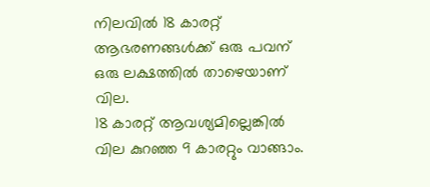നിലവിൽ 18 കാരറ്റ് ആഭരണങ്ങൾക്ക് ഒരു പവന് ഒരു ലക്ഷത്തിൽ താഴെയാണ് വില.
18 കാരറ്റ് ആവശ്യമില്ലെങ്കിൽ വില കുറഞ്ഞ 9 കാരറ്റും വാങ്ങാം.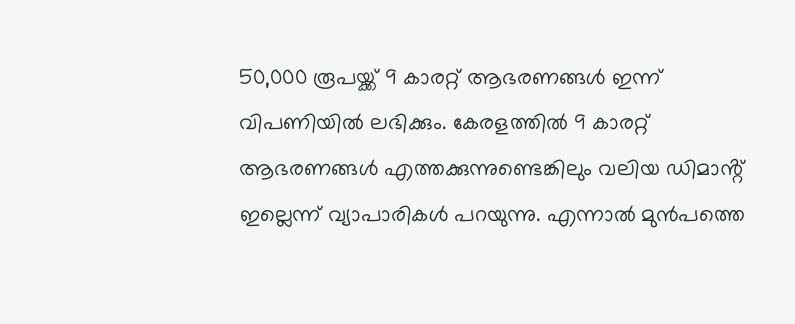50,000 രൂപയ്ക്ക് 9 കാരറ്റ് ആഭരണങ്ങൾ ഇന്ന് വിപണിയിൽ ലഭിക്കും. കേരളത്തിൽ 9 കാരറ്റ് ആഭരണങ്ങൾ എത്തക്കുന്നുണ്ടെങ്കിലും വലിയ ഡിമാൻ്റ് ഇല്ലെന്ന് വ്യാപാരികൾ പറയുന്നു. എന്നാൽ മുൻപത്തെ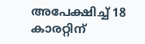അപേക്ഷിച്ച് 18 കാരറ്റിന്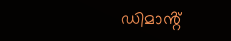ഡിമാൻ്റ്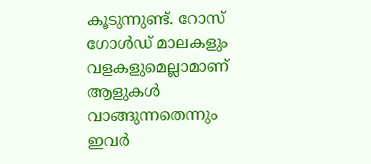കൂടുന്നുണ്ട്. റോസ് ഗോൾഡ് മാലകളും വളകളുമെല്ലാമാണ് ആളുകൾ വാങ്ങുന്നതെന്നും ഇവർ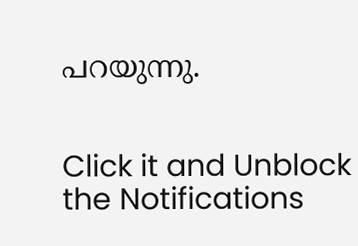പറയുന്നു.


Click it and Unblock the Notifications